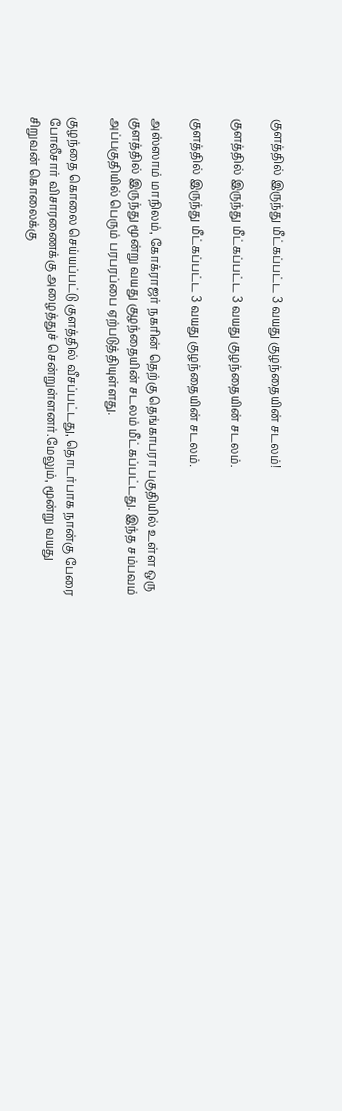குளத்தில் இருந்து மீட்கப்பட்ட 3 வயது குழந்தையின் சடலம்!

குளத்தில் இருந்து மீட்கப்பட்ட 3 வயது குழந்தையின் சடலம்.

குளத்தில் இருந்து மீட்கப்பட்ட 3 வயது குழந்தையின் சடலம்.

அஸ்ஸாம் மாநிலம், கோக்ராஜர் நகரின் தெற்கு தெங்காபரா பகுதியில் உள்ள ஒரு குளத்தில் இருந்து மூன்று வயது குழந்தையின் சடலம் மீட்கப்பட்டது. இந்த சம்பவம் அப்பகுதியில் பெரும் பரபரப்பை ஏற்படுத்தியுள்ளது.

குழந்தை கொலை செய்யப்பட்டு குளத்தில் வீசப்பட்டது, தொடர்பாக நான்கு பேரை போலீசார் விசாரணைக்கு அழைத்துச் சென்றுள்ளனர்.மேலும், மூன்று வயது சிறுவன் கொலைக்கு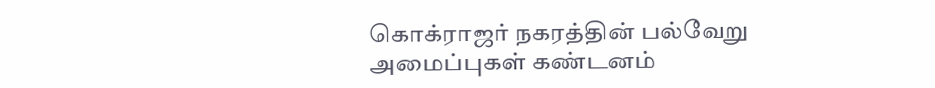கொக்ராஜர் நகரத்தின் பல்வேறு அமைப்புகள் கண்டனம்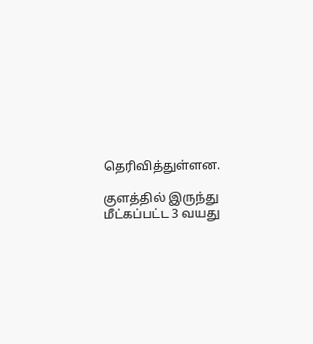தெரிவித்துள்ளன.

குளத்தில் இருந்து மீட்கப்பட்ட 3 வயது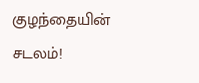குழந்தையின் சடலம்!